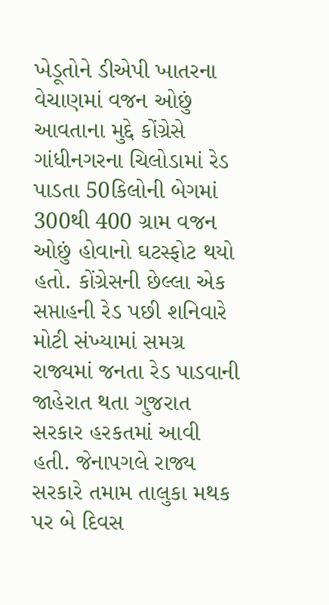ખેડૂતોને ડીએપી ખાતરના વેચાણમાં વજન ઓછું આવતાના મુદ્દે કોંગ્રેસે ગાંધીનગરના ચિલોડામાં રેડ પાડતા 50કિલોની બેગમાં 300થી 400 ગ્રામ વજન ઓછું હોવાનો ઘટસ્ફોટ થયો હતો. કોંગ્રેસની છેલ્લા એક સપ્તાહની રેડ પછી શનિવારે મોટી સંખ્યામાં સમગ્ર રાજ્યમાં જનતા રેડ પાડવાની જાહેરાત થતા ગુજરાત સરકાર હરકતમાં આવી હતી. જેનાપગલે રાજ્ય સરકારે તમામ તાલુકા મથક પર બે દિવસ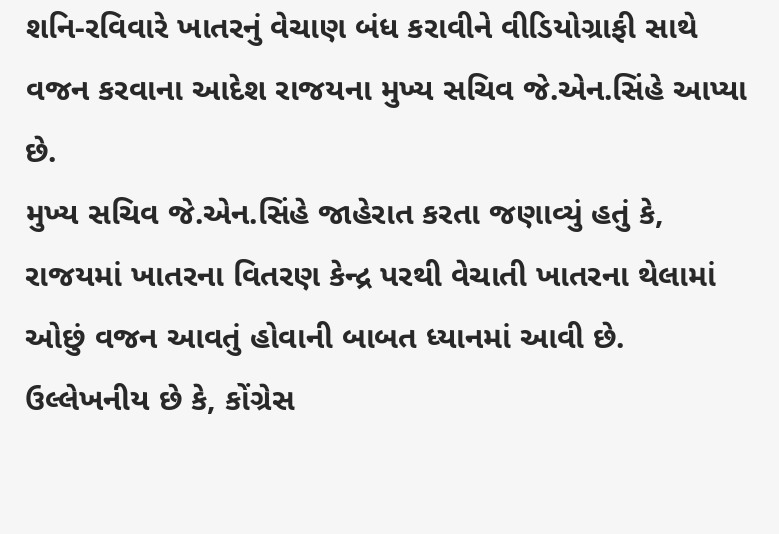શનિ-રવિવારે ખાતરનું વેચાણ બંધ કરાવીને વીડિયોગ્રાફી સાથે વજન કરવાના આદેશ રાજયના મુખ્ય સચિવ જે.એન.સિંહે આપ્યા છે.
મુખ્ય સચિવ જે.એન.સિંહે જાહેરાત કરતા જણાવ્યું હતું કે, રાજયમાં ખાતરના વિતરણ કેન્દ્ર પરથી વેચાતી ખાતરના થેલામાં ઓછું વજન આવતું હોવાની બાબત ધ્યાનમાં આવી છે. ઉલ્લેખનીય છે કે, કોંગ્રેસ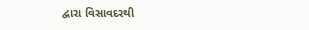દ્વારા વિસાવદરથી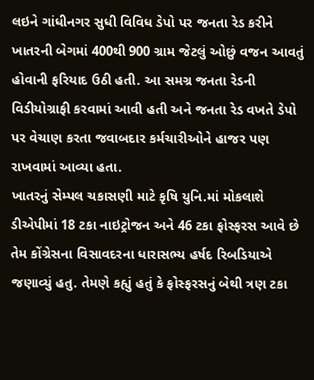લઇને ગાંધીનગર સુધી વિવિધ ડેપો પર જનતા રેડ કરીને ખાતરની બેગમાં 400થી 900 ગ્રામ જેટલું ઓછું વજન આવતું હોવાની ફરિયાદ ઉઠી હતી. આ સમગ્ર જનતા રેડની વિડીયોગ્રાફી કરવામાં આવી હતી અને જનતા રેડ વખતે ડેપો પર વેચાણ કરતા જવાબદાર કર્મચારીઓને હાજર પણ રાખવામાં આવ્યા હતા.
ખાતરનું સેમ્પલ ચકાસણી માટે કૃષિ યુનિ.માં મોકલાશે
ડીએપીમાં 18 ટકા નાઇટ્રોજન અને 46 ટકા ફોસ્ફરસ આવે છે તેમ કોંગ્રેસના વિસાવદરના ધારાસભ્ય હર્ષદ રિબડિયાએ જણાવ્યું હતુ. તેમણે કહ્યું હતું કે ફોસ્ફરસનું બેથી ત્રણ ટકા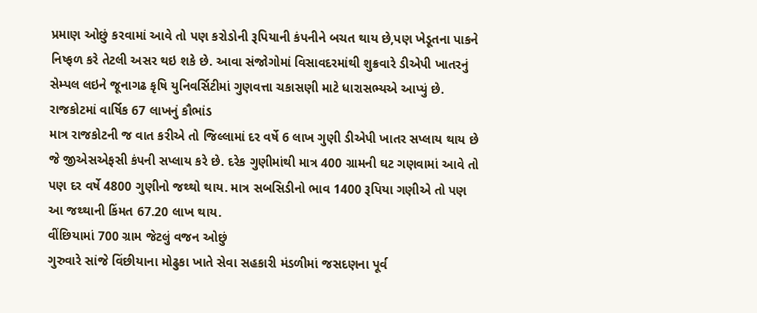પ્રમાણ ઓછું કરવામાં આવે તો પણ કરોડોની રૂપિયાની કંપનીને બચત થાય છે,પણ ખેડૂતના પાકને નિષ્ફળ કરે તેટલી અસર થઇ શકે છે. આવા સંજોગોમાં વિસાવદરમાંથી શુક્રવારે ડીએપી ખાતરનું સેમ્પલ લઇને જૂનાગઢ કૃષિ યુનિવર્સિટીમાં ગુણવત્તા ચકાસણી માટે ધારાસભ્યએ આપ્યું છે.
રાજકોટમાં વાર્ષિક 67 લાખનું કૌભાંડ
માત્ર રાજકોટની જ વાત કરીએ તો જિલ્લામાં દર વર્ષે 6 લાખ ગુણી ડીએપી ખાતર સપ્લાય થાય છે જે જીએસએફસી કંપની સપ્લાય કરે છે. દરેક ગુણીમાંથી માત્ર 400 ગ્રામની ઘટ ગણવામાં આવે તો પણ દર વર્ષે 4800 ગુણીનો જથ્થો થાય. માત્ર સબસિડીનો ભાવ 1400 રૂપિયા ગણીએ તો પણ આ જથ્થાની કિંમત 67.20 લાખ થાય.
વીંછિયામાં 700 ગ્રામ જેટલું વજન ઓછું
ગુરુવારે સાંજે વિંછીયાના મોઢુકા ખાતે સેવા સહકારી મંડળીમાં જસદણના પૂર્વ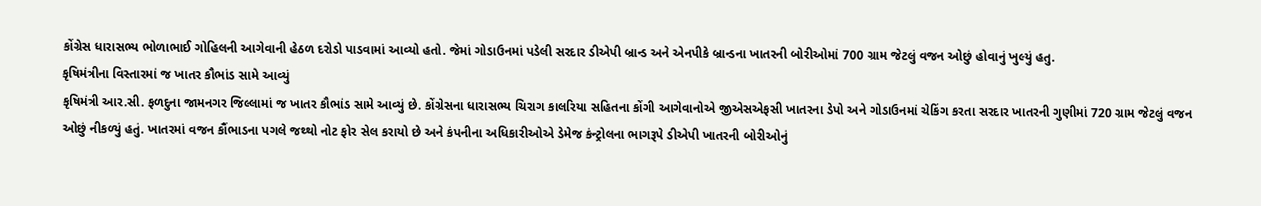કોંગ્રેસ ધારાસભ્ય ભોળાભાઈ ગોહિલની આગેવાની હેઠળ દરોડો પાડવામાં આવ્યો હતો. જેમાં ગોડાઉનમાં પડેલી સરદાર ડીએપી બ્રાન્ડ અને એનપીકે બ્રાન્ડના ખાતરની બોરીઓમાં 700 ગ્રામ જેટલું વજન ઓછું હોવાનું ખુલ્યું હતુ.
કૃષિમંત્રીના વિસ્તારમાં જ ખાતર કૌભાંડ સામે આવ્યું
કૃષિમંત્રી આર.સી. ફળદુના જામનગર જિલ્લામાં જ ખાતર કૌભાંડ સામે આવ્યું છે. કોંગ્રેસના ધારાસભ્ય ચિરાગ કાલરિયા સહિતના કોંગી આગેવાનોએ જીએસએફસી ખાતરના ડેપો અને ગોડાઉનમાં ચેકિંગ કરતા સરદાર ખાતરની ગુણીમાં 720 ગ્રામ જેટલું વજન ઓછું નીકળ્યું હતું. ખાતરમાં વજન કૌંભાડના પગલે જથ્થો નોટ ફોર સેલ કરાયો છે અને કંપનીના અધિકારીઓએ ડેમેજ કંન્ટ્રોલના ભાગરૂપે ડીએપી ખાતરની બોરીઓનું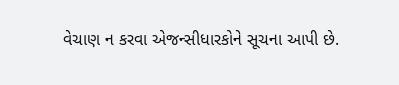વેચાણ ન કરવા એજન્સીધારકોને સૂચના આપી છે.